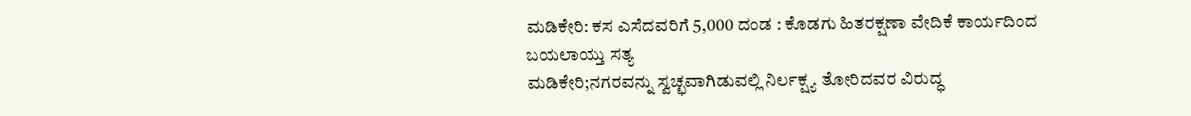ಮಡಿಕೇರಿ: ಕಸ ಎಸೆದವರಿಗೆ 5,000 ದಂಡ : ಕೊಡಗು ಹಿತರಕ್ಷಣಾ ವೇದಿಕೆ ಕಾರ್ಯದಿಂದ ಬಯಲಾಯ್ತು ಸತ್ಯ
ಮಡಿಕೇರಿ;ನಗರವನ್ನು ಸ್ವಚ್ಛವಾಗಿಡುವಲ್ಲಿ ನಿರ್ಲಕ್ಷ್ಯ ತೋರಿದವರ ವಿರುದ್ಧ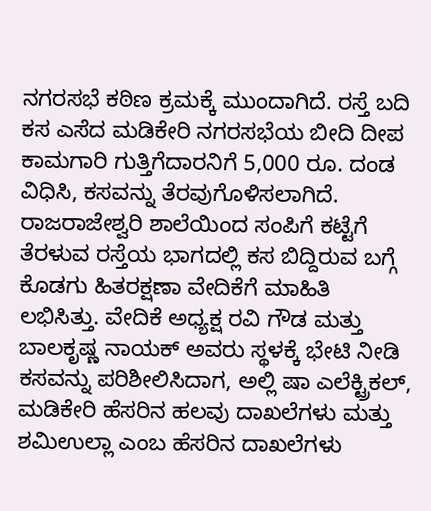ನಗರಸಭೆ ಕಠಿಣ ಕ್ರಮಕ್ಕೆ ಮುಂದಾಗಿದೆ. ರಸ್ತೆ ಬದಿ ಕಸ ಎಸೆದ ಮಡಿಕೇರಿ ನಗರಸಭೆಯ ಬೀದಿ ದೀಪ ಕಾಮಗಾರಿ ಗುತ್ತಿಗೆದಾರನಿಗೆ 5,000 ರೂ. ದಂಡ ವಿಧಿಸಿ, ಕಸವನ್ನು ತೆರವುಗೊಳಿಸಲಾಗಿದೆ.
ರಾಜರಾಜೇಶ್ವರಿ ಶಾಲೆಯಿಂದ ಸಂಪಿಗೆ ಕಟ್ಟೆಗೆ ತೆರಳುವ ರಸ್ತೆಯ ಭಾಗದಲ್ಲಿ ಕಸ ಬಿದ್ದಿರುವ ಬಗ್ಗೆ ಕೊಡಗು ಹಿತರಕ್ಷಣಾ ವೇದಿಕೆಗೆ ಮಾಹಿತಿ ಲಭಿಸಿತ್ತು. ವೇದಿಕೆ ಅಧ್ಯಕ್ಷ ರವಿ ಗೌಡ ಮತ್ತು ಬಾಲಕೃಷ್ಣ ನಾಯಕ್ ಅವರು ಸ್ಥಳಕ್ಕೆ ಭೇಟಿ ನೀಡಿ ಕಸವನ್ನು ಪರಿಶೀಲಿಸಿದಾಗ, ಅಲ್ಲಿ ಷಾ ಎಲೆಕ್ಟ್ರಿಕಲ್, ಮಡಿಕೇರಿ ಹೆಸರಿನ ಹಲವು ದಾಖಲೆಗಳು ಮತ್ತು ಶಮಿಉಲ್ಲಾ ಎಂಬ ಹೆಸರಿನ ದಾಖಲೆಗಳು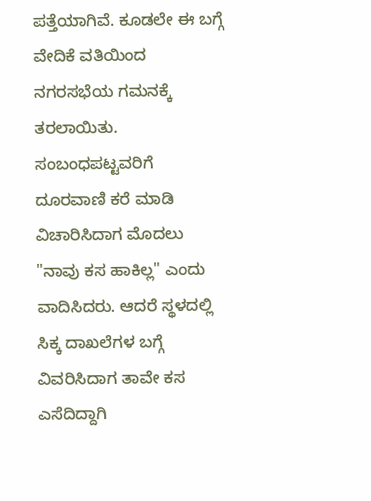ಪತ್ತೆಯಾಗಿವೆ. ಕೂಡಲೇ ಈ ಬಗ್ಗೆ ವೇದಿಕೆ ವತಿಯಿಂದ ನಗರಸಭೆಯ ಗಮನಕ್ಕೆ ತರಲಾಯಿತು.
ಸಂಬಂಧಪಟ್ಟವರಿಗೆ ದೂರವಾಣಿ ಕರೆ ಮಾಡಿ ವಿಚಾರಿಸಿದಾಗ ಮೊದಲು "ನಾವು ಕಸ ಹಾಕಿಲ್ಲ" ಎಂದು ವಾದಿಸಿದರು. ಆದರೆ ಸ್ಥಳದಲ್ಲಿ ಸಿಕ್ಕ ದಾಖಲೆಗಳ ಬಗ್ಗೆ ವಿವರಿಸಿದಾಗ ತಾವೇ ಕಸ ಎಸೆದಿದ್ದಾಗಿ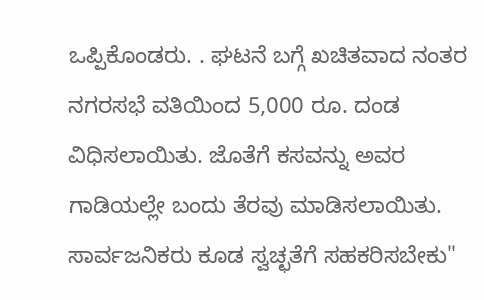ಒಪ್ಪಿಕೊಂಡರು. . ಘಟನೆ ಬಗ್ಗೆ ಖಚಿತವಾದ ನಂತರ ನಗರಸಭೆ ವತಿಯಿಂದ 5,000 ರೂ. ದಂಡ ವಿಧಿಸಲಾಯಿತು. ಜೊತೆಗೆ ಕಸವನ್ನು ಅವರ ಗಾಡಿಯಲ್ಲೇ ಬಂದು ತೆರವು ಮಾಡಿಸಲಾಯಿತು. ಸಾರ್ವಜನಿಕರು ಕೂಡ ಸ್ವಚ್ಛತೆಗೆ ಸಹಕರಿಸಬೇಕು"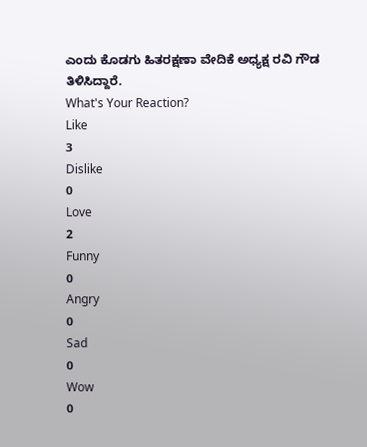ಎಂದು ಕೊಡಗು ಹಿತರಕ್ಷಣಾ ವೇದಿಕೆ ಅಧ್ಯಕ್ಷ ರವಿ ಗೌಡ ತಿಳಿಸಿದ್ದಾರೆ.
What's Your Reaction?
Like
3
Dislike
0
Love
2
Funny
0
Angry
0
Sad
0
Wow
0